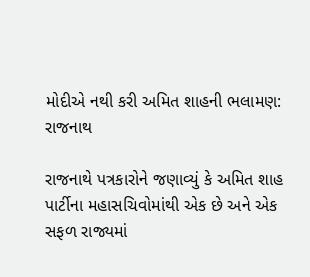મોદીએ નથી કરી અમિત શાહની ભલામણ: રાજનાથ

રાજનાથે પત્રકારોને જણાવ્યું કે અમિત શાહ પાર્ટીના મહાસચિવોમાંથી એક છે અને એક સફળ રાજ્યમાં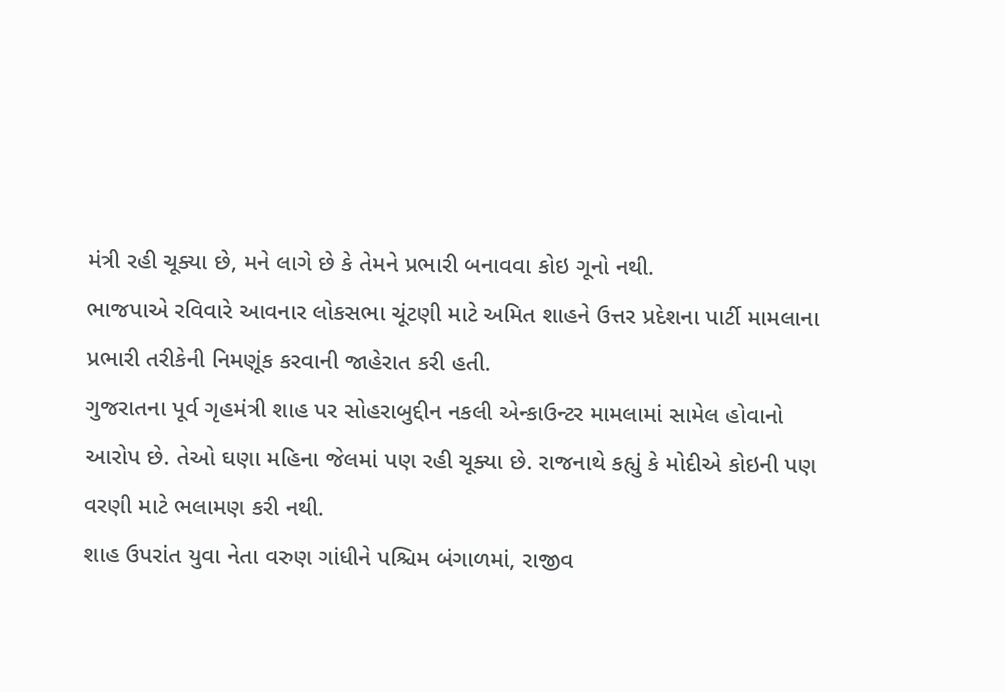મંત્રી રહી ચૂક્યા છે, મને લાગે છે કે તેમને પ્રભારી બનાવવા કોઇ ગૂનો નથી.
ભાજપાએ રવિવારે આવનાર લોકસભા ચૂંટણી માટે અમિત શાહને ઉત્તર પ્રદેશના પાર્ટી મામલાના પ્રભારી તરીકેની નિમણૂંક કરવાની જાહેરાત કરી હતી.
ગુજરાતના પૂર્વ ગૃહમંત્રી શાહ પર સોહરાબુદ્દીન નકલી એન્કાઉન્ટર મામલામાં સામેલ હોવાનો આરોપ છે. તેઓ ઘણા મહિના જેલમાં પણ રહી ચૂક્યા છે. રાજનાથે કહ્યું કે મોદીએ કોઇની પણ વરણી માટે ભલામણ કરી નથી.
શાહ ઉપરાંત યુવા નેતા વરુણ ગાંધીને પશ્ચિમ બંગાળમાં, રાજીવ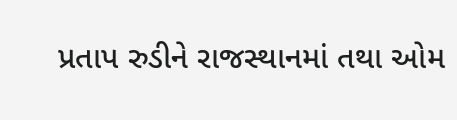પ્રતાપ રુડીને રાજસ્થાનમાં તથા ઓમ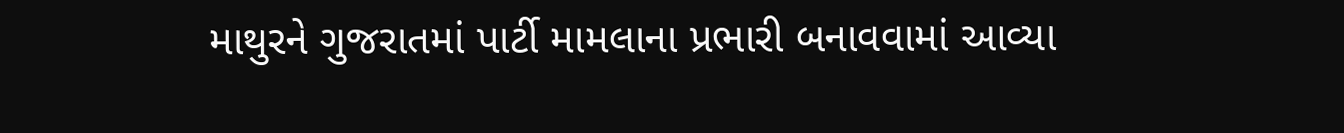માથુરને ગુજરાતમાં પાર્ટી મામલાના પ્રભારી બનાવવામાં આવ્યા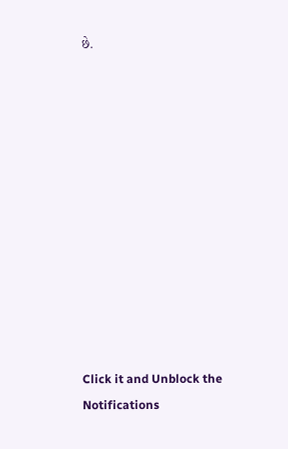છે.












Click it and Unblock the Notifications